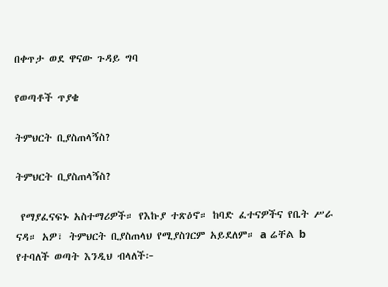በቀጥታ ወደ ዋናው ጉዳይ ግባ

የወጣቶች ጥያቄ

ትምህርት ቢያስጠላኝስ?

ትምህርት ቢያስጠላኝስ?

 የማያፈናፍኑ አስተማሪዎች። የእኩያ ተጽዕኖ። ከባድ ፈተናዎችና የቤት ሥራ ናዳ። አዎ፣ ትምህርት ቢያስጠላህ የሚያስገርም አይደለም። a ሬቸል b የተባለች ወጣት እንዲህ ብላለች፦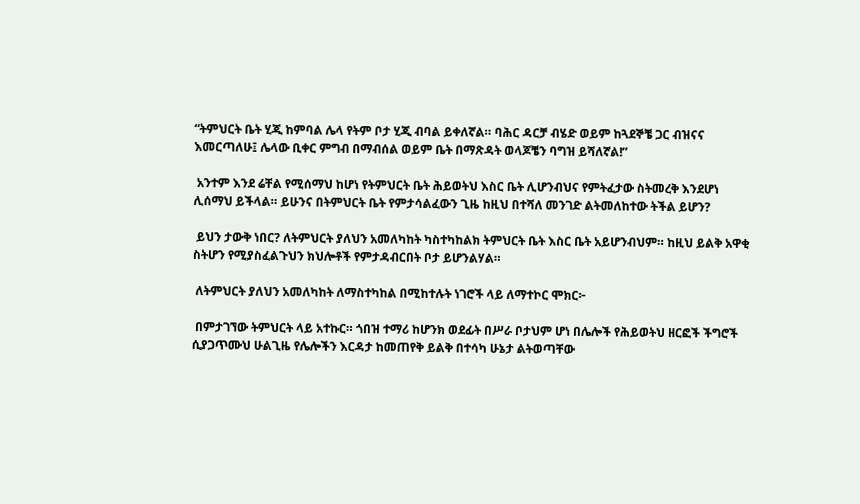“ትምህርት ቤት ሂጂ ከምባል ሌላ የትም ቦታ ሂጂ ብባል ይቀለኛል። ባሕር ዳርቻ ብሄድ ወይም ከጓደኞቼ ጋር ብዝናና እመርጣለሁ፤ ሌላው ቢቀር ምግብ በማብሰል ወይም ቤት በማጽዳት ወላጆቼን ባግዝ ይሻለኛል!”

 አንተም እንደ ሬቸል የሚሰማህ ከሆነ የትምህርት ቤት ሕይወትህ እስር ቤት ሊሆንብህና የምትፈታው ስትመረቅ እንደሆነ ሊሰማህ ይችላል። ይሁንና በትምህርት ቤት የምታሳልፈውን ጊዜ ከዚህ በተሻለ መንገድ ልትመለከተው ትችል ይሆን?

 ይህን ታውቅ ነበር? ለትምህርት ያለህን አመለካከት ካስተካከልክ ትምህርት ቤት እስር ቤት አይሆንብህም። ከዚህ ይልቅ አዋቂ ስትሆን የሚያስፈልጉህን ክህሎቶች የምታዳብርበት ቦታ ይሆንልሃል።

 ለትምህርት ያለህን አመለካከት ለማስተካከል በሚከተሉት ነገሮች ላይ ለማተኮር ሞክር፦

 በምታገኘው ትምህርት ላይ አተኩር። ጎበዝ ተማሪ ከሆንክ ወደፊት በሥራ ቦታህም ሆነ በሌሎች የሕይወትህ ዘርፎች ችግሮች ሲያጋጥሙህ ሁልጊዜ የሌሎችን እርዳታ ከመጠየቅ ይልቅ በተሳካ ሁኔታ ልትወጣቸው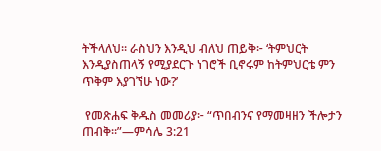ትችላለህ። ራስህን እንዲህ ብለህ ጠይቅ፦ ‘ትምህርት እንዲያስጠላኝ የሚያደርጉ ነገሮች ቢኖሩም ከትምህርቴ ምን ጥቅም እያገኘሁ ነው?’

 የመጽሐፍ ቅዱስ መመሪያ፦ “ጥበብንና የማመዛዘን ችሎታን ጠብቅ።”—ምሳሌ 3:21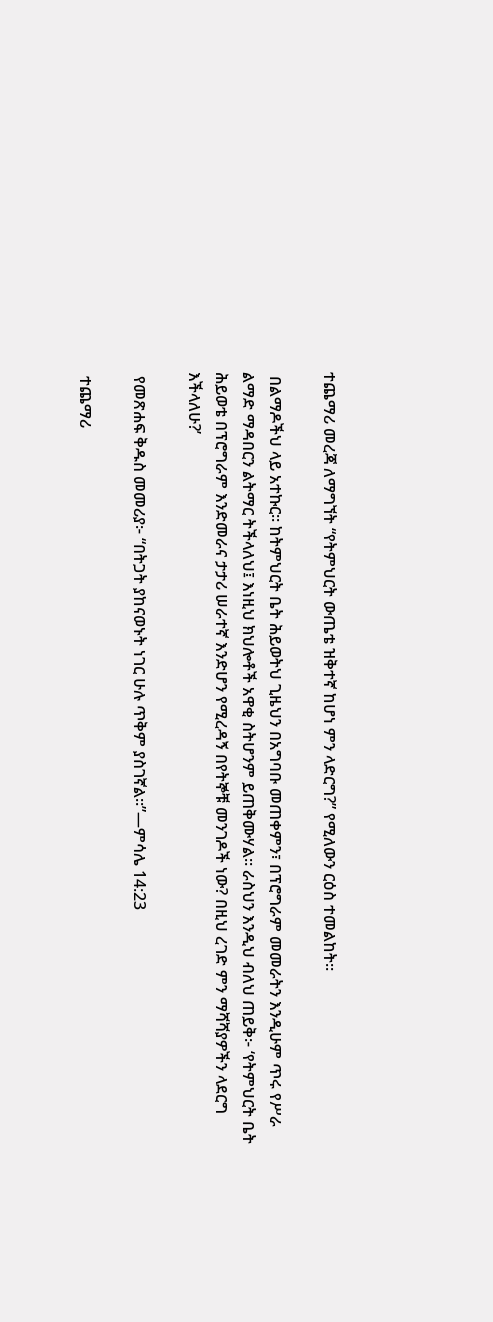ተጨማሪ መረጃ ለማግኘት “የትምህርት ውጤቴ ዝቅተኛ ከሆነ ምን ላድርግ?” የሚለውን ርዕስ ተመልከት።

 በልማዶችህ ላይ አተኩር። ከትምህርት ቤት ሕይወትህ ጊዜህን በአግባቡ መጠቀምን፣ በፕሮግራም መመራትን እንዲሁም ጥሩ የሥራ ልማድ ማዳበርን ልትማር ትችላለህ፤ እነዚህ ክህሎቶች አዋቂ ስትሆንም ይጠቅሙሃል። ራስህን እንዲህ ብለህ ጠይቅ፦ ‘የትምህርት ቤት ሕይወቴ በፕሮግራም እንድመራና ታታሪ ሠራተኛ እንድሆን የሚረዳኝ በየትኞቹ መንገዶች ነው? በዚህ ረገድ ምን ማሻሻያዎችን ላደርግ እችላለሁ?’

 የመጽሐፍ ቅዱስ መመሪያ፦ “በትጋት ያከናወኑት ነገር ሁሉ ጥቅም ያስገኛል።”—ምሳሌ 14:23

 ተጨማሪ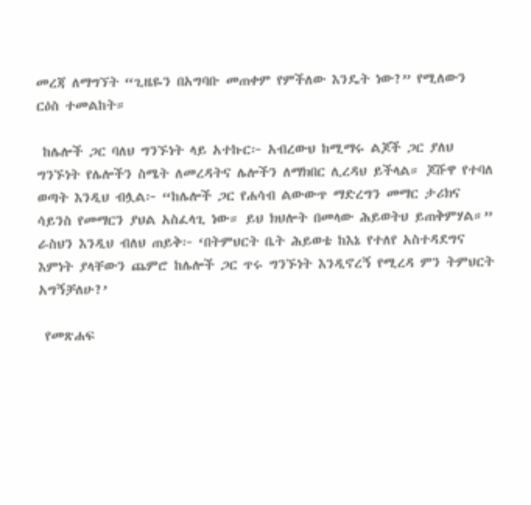መረጃ ለማግኘት “ጊዜዬን በአግባቡ መጠቀም የምችለው እንዴት ነው?” የሚለውን ርዕስ ተመልከት።

 ከሌሎች ጋር ባለህ ግንኙነት ላይ አተኩር፦ አብረውህ ከሚማሩ ልጆች ጋር ያለህ ግንኙነት የሌሎችን ስሜት ለመረዳትና ሌሎችን ለማክበር ሊረዳህ ይችላል። ጆሹዋ የተባለ ወጣት እንዲህ ብሏል፦ “ከሌሎች ጋር የሐሳብ ልውውጥ ማድረግን መማር ታሪክና ሳይንስ የመማርን ያህል አስፈላጊ ነው። ይህ ክህሎት በመላው ሕይወትህ ይጠቅምሃል።” ራስህን እንዲህ ብለህ ጠይቅ፦ ‘በትምህርት ቤት ሕይወቴ ከእኔ የተለየ አስተዳደግና እምነት ያላቸውን ጨምሮ ከሌሎች ጋር ጥሩ ግንኙነት እንዲኖረኝ የሚረዳ ምን ትምህርት አግኝቻለሁ?’

 የመጽሐፍ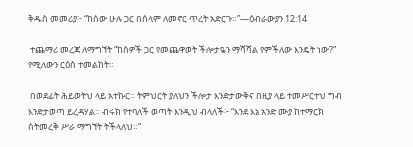ቅዱስ መመሪያ፦ “ከሰው ሁሉ ጋር በሰላም ለመኖር ጥረት አድርጉ።”—ዕብራውያን 12:14

 ተጨማሪ መረጃ ለማግኘት “ከሰዎች ጋር የመጨዋወት ችሎታዬን ማሻሻል የምችለው እንዴት ነው?” የሚለውን ርዕስ ተመልከት።

 በወደፊት ሕይወትህ ላይ አተኩር። ትምህርት ያለህን ችሎታ እንድታውቅና በዚያ ላይ ተመሥርተህ ግብ እንድታወጣ ይረዳሃል። ብሩክ የተባለች ወጣት እንዲህ ብላለች፦ “እንደ እኔ አንድ ሙያ ከተማርክ ስትመረቅ ሥራ ማግኘት ትችላለህ።”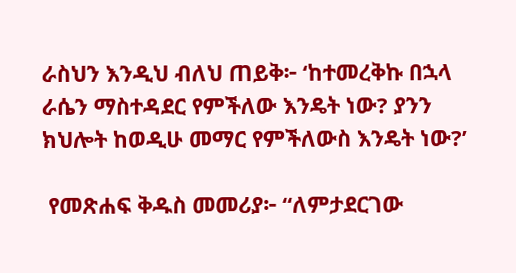ራስህን እንዲህ ብለህ ጠይቅ፦ ‘ከተመረቅኩ በኋላ ራሴን ማስተዳደር የምችለው እንዴት ነው? ያንን ክህሎት ከወዲሁ መማር የምችለውስ እንዴት ነው?’

 የመጽሐፍ ቅዱስ መመሪያ፦ “ለምታደርገው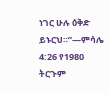ነገር ሁሉ ዕቅድ ይኑርህ።”—ምሳሌ 4:26 የ1980 ትርጉም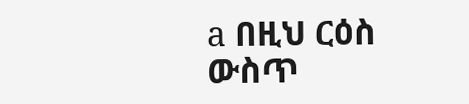a በዚህ ርዕስ ውስጥ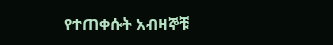የተጠቀሱት አብዛኞቹ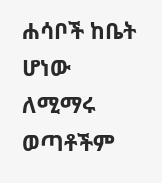ሐሳቦች ከቤት ሆነው ለሚማሩ ወጣቶችም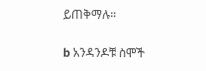ይጠቅማሉ።

b አንዳንዶቹ ስሞች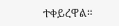ተቀይረዋል።